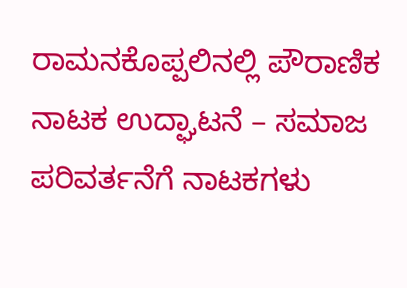ರಾಮನಕೊಪ್ಪಲಿನಲ್ಲಿ ಪೌರಾಣಿಕ ನಾಟಕ ಉದ್ಘಾಟನೆ – ಸಮಾಜ ಪರಿವರ್ತನೆಗೆ ನಾಟಕಗಳು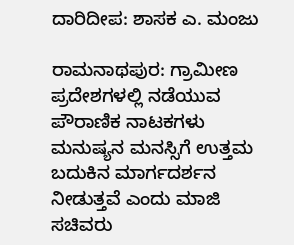ದಾರಿದೀಪ: ಶಾಸಕ ಎ. ಮಂಜು

ರಾಮನಾಥಪುರ: ಗ್ರಾಮೀಣ ಪ್ರದೇಶಗಳಲ್ಲಿ ನಡೆಯುವ ಪೌರಾಣಿಕ ನಾಟಕಗಳು ಮನುಷ್ಯನ ಮನಸ್ಸಿಗೆ ಉತ್ತಮ ಬದುಕಿನ ಮಾರ್ಗದರ್ಶನ ನೀಡುತ್ತವೆ ಎಂದು ಮಾಜಿ ಸಚಿವರು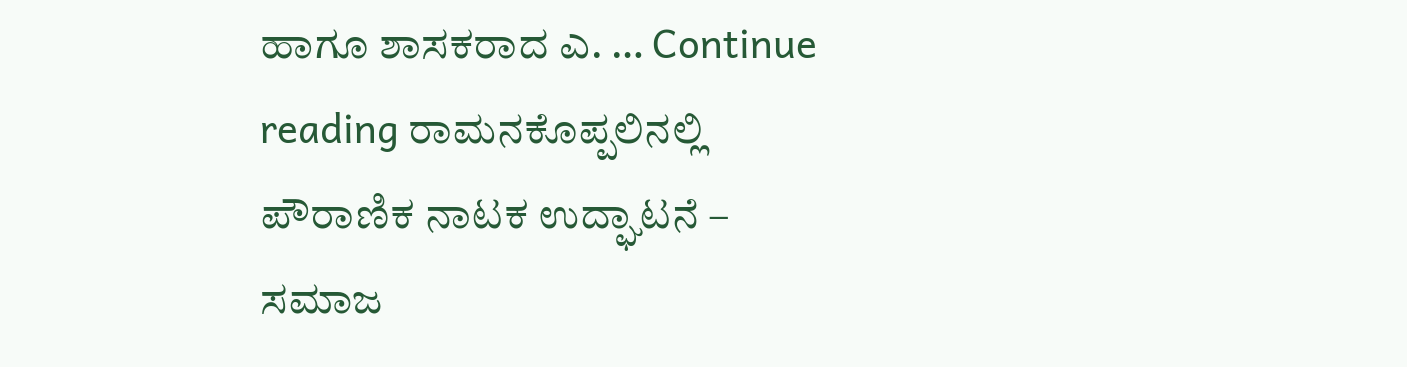ಹಾಗೂ ಶಾಸಕರಾದ ಎ. … Continue reading ರಾಮನಕೊಪ್ಪಲಿನಲ್ಲಿ ಪೌರಾಣಿಕ ನಾಟಕ ಉದ್ಘಾಟನೆ – ಸಮಾಜ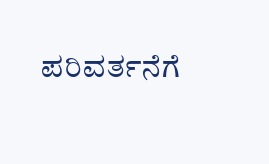ಪರಿವರ್ತನೆಗೆ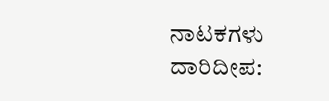ನಾಟಕಗಳು ದಾರಿದೀಪ: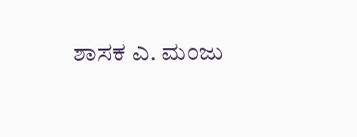ಶಾಸಕ ಎ. ಮಂಜು